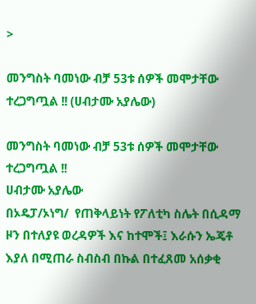>

መንግስት ባመነው ብቻ 53ቱ ሰዎች መሞታቸው ተረጋግጧል !! (ሀብታሙ አያሌው)

መንግስት ባመነው ብቻ 53ቱ ሰዎች መሞታቸው ተረጋግጧል !!
ሀብታሙ አያሌው
በኦዴፓ/ኦነግ/  የጠቅላይነት የፖለቲካ ስሌት በሲዳማ ዞን በተለያዩ ወረዳዎች እና ከተሞች፤ እራሱን ኤጄቶ እያለ በሚጠራ ስብስብ በኩል በተፈጸመ አሰቃቂ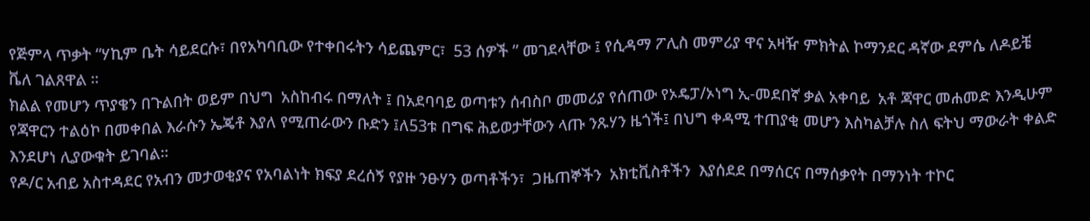የጅምላ ጥቃት “ሃኪም ቤት ሳይደርሱ፣ በየአካባቢው የተቀበሩትን ሳይጨምር፣  53 ሰዎች ” መገደላቸው ፤ የሲዳማ ፖሊስ መምሪያ ዋና አዛዥ ምክትል ኮማንደር ዳኛው ደምሴ ለዶይቼ ቬለ ገልጸዋል ።
ክልል የመሆን ጥያቄን በጉልበት ወይም በህግ  አስከብሩ በማለት ፤ በአደባባይ ወጣቱን ሰብስቦ መመሪያ የሰጠው የኦዴፓ/ኦነግ ኢ-መደበኛ ቃል አቀባይ  አቶ ጃዋር መሐመድ እንዲሁም የጃዋርን ተልዕኮ በመቀበል እራሱን ኤጄቶ እያለ የሚጠራውን ቡድን ፤ለ53ቱ በግፍ ሕይወታቸውን ላጡ ንጹሃን ዜጎች፤ በህግ ቀዳሚ ተጠያቂ መሆን እስካልቻሉ ስለ ፍትህ ማውራት ቀልድ እንደሆነ ሊያውቁት ይገባል።
የዶ/ር አብይ አስተዳደር የአብን መታወቂያና የአባልነት ክፍያ ደረሰኝ የያዙ ንፁሃን ወጣቶችን፣  ጋዜጠኞችን  አክቲቪስቶችን  እያሰደደ በማሰርና በማሰቃየት በማንነት ተኮር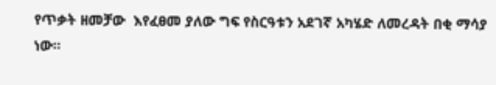የጥቃት ዘመቻው  እየፈፀመ ያለው ግፍ የስርዓቱን አደገኛ አካሄድ ለመረዳት በቂ ማሳያ ነው።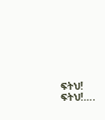ፍትህ! ፍትህ!….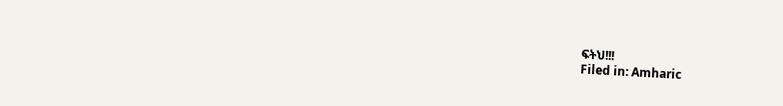ፍትህ!!!
Filed in: Amharic